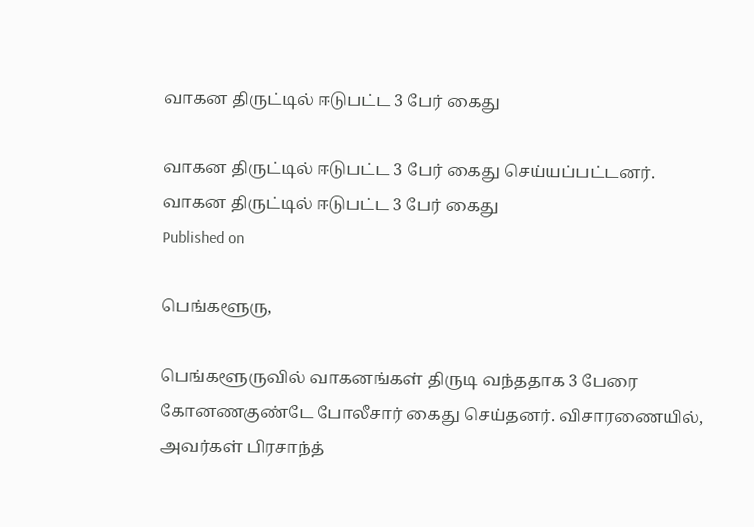வாகன திருட்டில் ஈடுபட்ட 3 பேர் கைது

வாகன திருட்டில் ஈடுபட்ட 3 பேர் கைது செய்யப்பட்டனர்.
வாகன திருட்டில் ஈடுபட்ட 3 பேர் கைது
Published on

பெங்களூரு,

பெங்களூருவில் வாகனங்கள் திருடி வந்ததாக 3 பேரை கோனணகுண்டே போலீசார் கைது செய்தனர். விசாரணையில், அவர்கள் பிரசாந்த்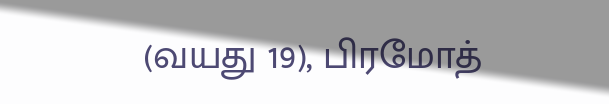(வயது 19), பிரமோத்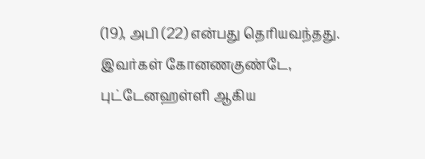(19), அபி (22) என்பது தெரியவந்தது. இவர்கள் கோனணகுண்டே, புட்டேனஹள்ளி ஆகிய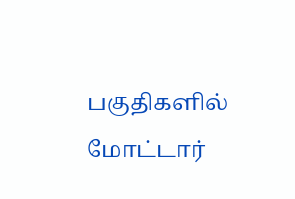பகுதிகளில் மோட்டார்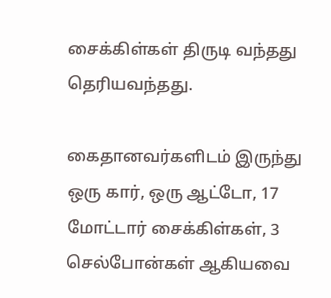சைக்கிள்கள் திருடி வந்தது தெரியவந்தது.

கைதானவர்களிடம் இருந்து ஒரு கார், ஒரு ஆட்டோ, 17 மோட்டார் சைக்கிள்கள், 3 செல்போன்கள் ஆகியவை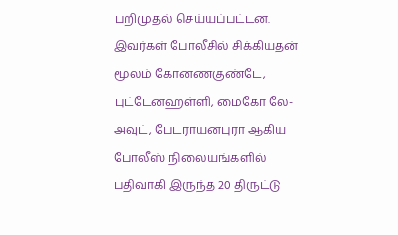பறிமுதல் செய்யப்பட்டன. இவர்கள் போலீசில் சிக்கியதன் மூலம் கோனணகுண்டே, புட்டேனஹள்ளி, மைகோ லே-அவுட், பேடராயனபுரா ஆகிய போலீஸ் நிலையங்களில் பதிவாகி இருந்த 20 திருட்டு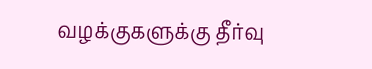வழக்குகளுக்கு தீர்வு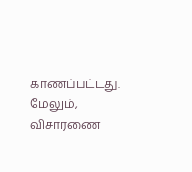காணப்பட்டது. மேலும், விசாரணை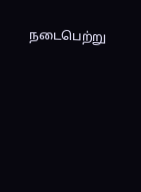நடைபெற்று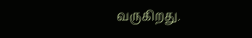வருகிறது.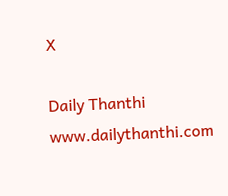X

Daily Thanthi
www.dailythanthi.com